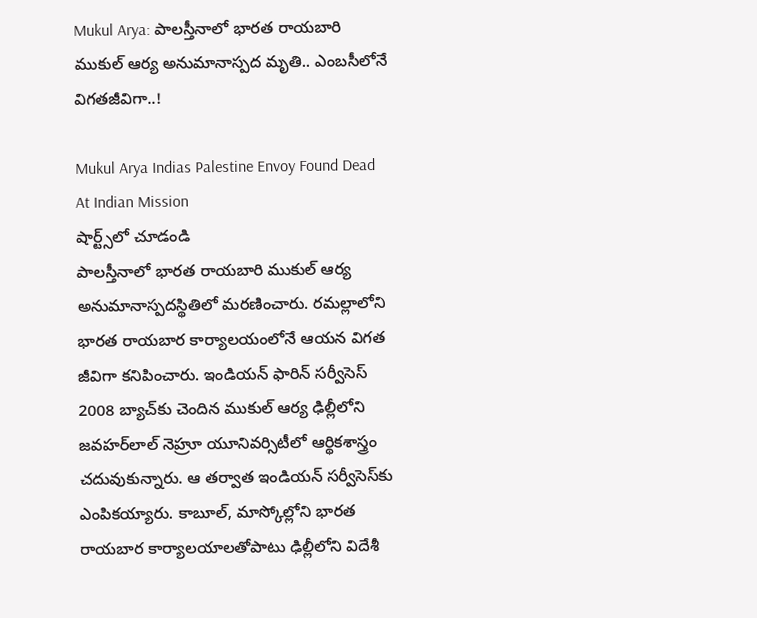Mukul Arya: పాలస్తీనాలో భారత రాయబారి ముకుల్ ఆర్య అనుమానాస్పద మృతి.. ఎంబసీలోనే విగతజీవిగా..!

Mukul Arya Indias Palestine Envoy Found Dead At Indian Mission
షార్ట్స్‌లో చూడండి
పాలస్తీనాలో భారత రాయబారి ముకుల్ ఆర్య అనుమానాస్పదస్థితిలో మరణించారు. రమల్లాలోని భారత రాయబార కార్యాలయంలోనే ఆయన విగత జీవిగా కనిపించారు. ఇండియన్ ఫారిన్ సర్వీసెస్‌ 2008 బ్యాచ్‌కు చెందిన ముకుల్ ఆర్య ఢిల్లీలోని జవహర్‌లాల్ నెహ్రూ యూనివర్సిటీలో ఆర్థికశాస్త్రం చదువుకున్నారు. ఆ తర్వాత ఇండియన్ సర్వీసెస్‌కు ఎంపికయ్యారు. కాబూల్, మాస్కోల్లోని భారత రాయబార కార్యాలయాలతోపాటు ఢిల్లీలోని విదేశీ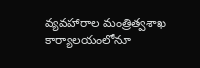వ్యవహారాల మంత్రిత్వశాఖ కార్యాలయంలోనూ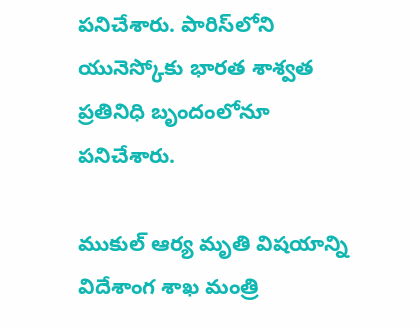పనిచేశారు. పారిస్‌లోని యునెస్కోకు భారత శాశ్వత ప్రతినిధి బృందంలోనూ పనిచేశారు.

ముకుల్ ఆర్య మృతి విషయాన్ని విదేశాంగ శాఖ మంత్రి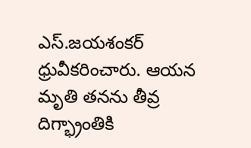ఎస్.జయశంకర్ ధ్రువీకరించారు. ఆయన మృతి తనను తీవ్ర దిగ్భ్రాంతికి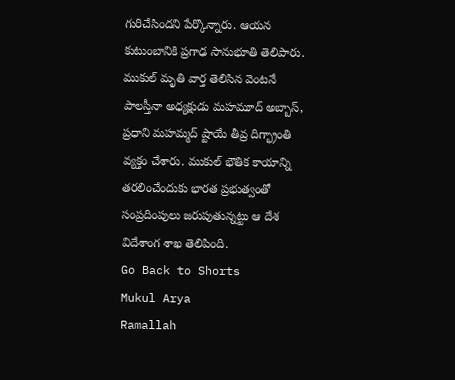గురిచేసిందని పేర్కొన్నారు. ఆయన కుటుంబానికి ప్రగాఢ సానుభూతి తెలిపారు. ముకుల్ మృతి వార్త తెలిసిన వెంటనే పాలస్తీనా అధ్యక్షుడు మహమూద్ అబ్బాస్, ప్రధాని మహమ్మద్ ష్టాయే తీవ్ర దిగ్భ్రాంతి వ్యక్తం చేశారు. ముకుల్ భౌతిక కాయాన్ని తరలించేందుకు భారత ప్రభుత్వంతో సంప్రదింపులు జరుపుతున్నట్టు ఆ దేశ విదేశాంగ శాఖ తెలిపింది.
Go Back to Shorts
Mukul Arya
Ramallah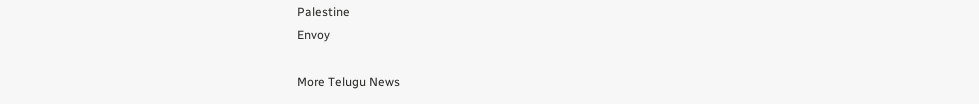Palestine
Envoy

More Telugu News